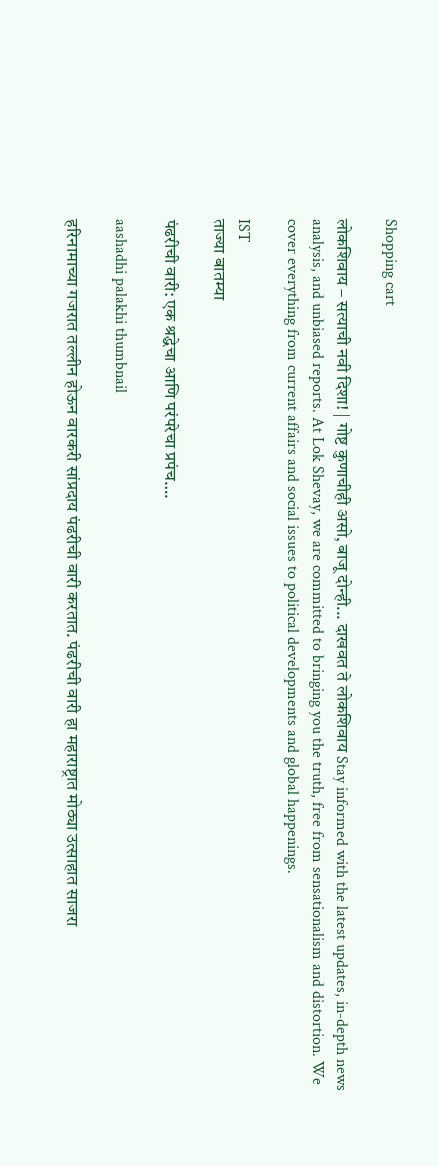Shopping cart

लोकशिवाय – सत्याची नवी दिशा! | गोष्ट कुणाचीही असो, बाजू दोन्ही... दाखवत ते लोकशिवाय Stay informed with the latest updates, in-depth news analysis, and unbiased reports. At Lok Shevay, we are committed to bringing you the truth, free from sensationalism and distortion. We cover everything from current affairs and social issues to political developments and global happenings.

IST
ताज्या बातम्या

पंढरीची वारी: एक श्रद्धेचा आणि परंपरेचा प्रपंच….

aashadhi palakhi thumbnail

हरिनामाच्या गजरात तल्लीन होऊन वारकरी सांप्रदाय पंढरीची वारी करतात. पंढरीची वारी हा महाराष्ट्रात मोठ्या उत्साहात साजरा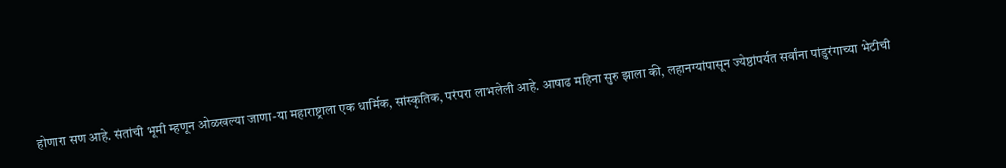होणारा सण आहे. संतांची भूमी म्हणून ओळखल्या जाणा-या महाराष्ट्राला एक धार्मिक, सांस्कृतिक, परंपरा लाभलेली आहे. आषाढ महिना सुरु झाला की, लहानग्यांपासून ज्येष्ठांपर्यत सर्वांना पांडुरंगाच्या भेटीची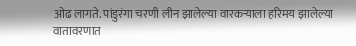ओढ लागते. पांडुरंगा चरणी लीन झालेल्या वारकऱ्याला हरिमय झालेल्या वातावरणात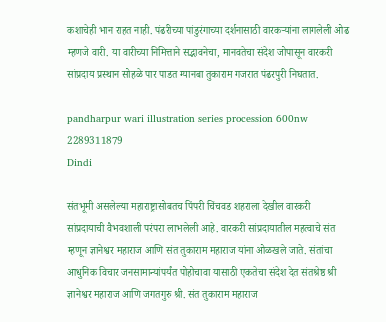कशाचेही भान राहत नाही. पंढरीच्या पांडुरंगाच्या दर्शनासाठी वारकऱ्यांना लागलेली ओढ म्हणजे वारी. या वारीच्या निमित्ताने सद्भावनेचा, मानवतेचा संदेश जोपासून वारकरी सांप्रदाय प्रस्थान सोहळे पार पाडत ग्यानबा तुकाराम गजरात पंढरपुरी निघतात.

pandharpur wari illustration series procession 600nw 2289311879
Dindi

संतभूमी असलेल्या महाराष्ट्रासोबतच पिंपरी चिंचवड शहराला देखील वारकरी सांप्रदायाची वैभवशाली परंपरा लाभलेली आहे. वारकरी सांप्रदायातील महत्वाचे संत म्हणून ज्ञानेश्वर महाराज आणि संत तुकाराम महाराज यांना ओळखले जाते. संतांचा आधुनिक विचार जनसामान्यांपर्यंत पोहोचावा यासाठी एकतेचा संदेश देत संतश्रेष्ठ श्री ज्ञानेश्वर महाराज आणि जगतगुरु श्री. संत तुकाराम महाराज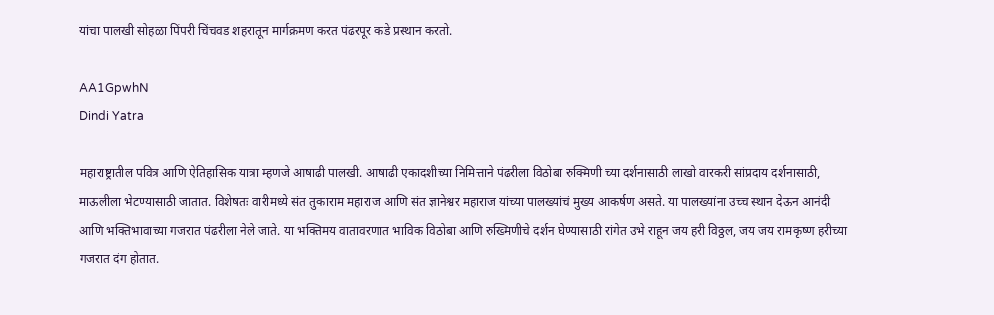यांचा पालखी सोहळा पिंपरी चिंचवड शहरातून मार्गक्रमण करत पंढरपूर कडे प्रस्थान करतो.

AA1GpwhN
Dindi Yatra

महाराष्ट्रातील पवित्र आणि ऐतिहासिक यात्रा म्हणजे आषाढी पालखी. आषाढी एकादशीच्या निमित्ताने पंढरीला विठोबा रुक्मिणी च्या दर्शनासाठी लाखो वारकरी सांप्रदाय दर्शनासाठी, माऊलीला भेटण्यासाठी जातात. विशेषतः वारीमध्ये संत तुकाराम महाराज आणि संत ज्ञानेश्वर महाराज यांच्या पालख्यांचं मुख्य आकर्षण असते. या पालख्यांना उच्च स्थान देऊन आनंदी आणि भक्तिभावाच्या गजरात पंढरीला नेले जाते. या भक्तिमय वातावरणात भाविक विठोबा आणि रुख्मिणीचे दर्शन घेण्यासाठी रांगेत उभे राहून जय हरी विठ्ठल, जय जय रामकृष्ण हरीच्या गजरात दंग होतात.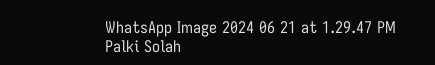WhatsApp Image 2024 06 21 at 1.29.47 PM
Palki Solah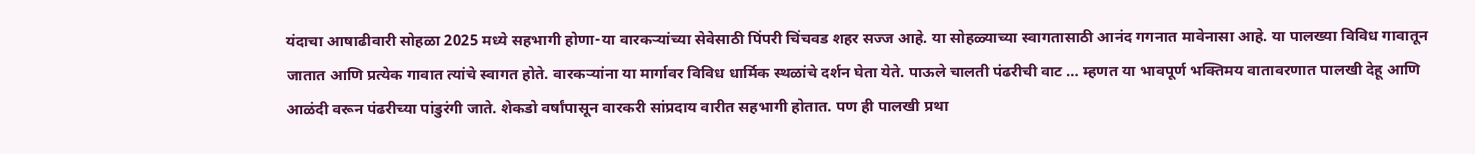यंदाचा आषाढीवारी सोहळा 2025 मध्ये सहभागी होणा-या वारकऱ्यांच्या सेवेसाठी पिंपरी चिंचवड शहर सज्ज आहे. या सोहळ्याच्या स्वागतासाठी आनंद गगनात मावेनासा आहे. या पालख्या विविध गावातून जातात आणि प्रत्येक गावात त्यांचे स्वागत होते. वारकऱ्यांना या मार्गावर विविध धार्मिक स्थळांचे दर्शन घेता येते. पाऊले चालती पंढरीची वाट … म्हणत या भावपूर्ण भक्तिमय वातावरणात पालखी देहू आणि आळंदी वरून पंढरीच्या पांडुरंगी जाते. शेकडो वर्षांपासून वारकरी सांप्रदाय वारीत सहभागी होतात. पण ही पालखी प्रथा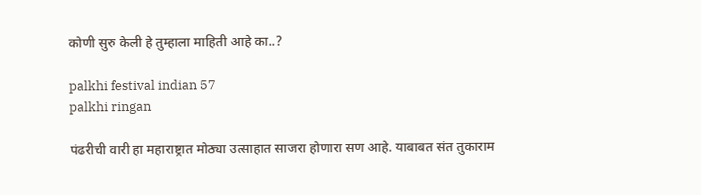कोणी सुरु केली हे तुम्हाला माहिती आहे का..?

palkhi festival indian 57
palkhi ringan

पंढरीची वारी हा महाराष्ट्रात मोठ्या उत्साहात साजरा होणारा सण आहे. याबाबत संत तुकाराम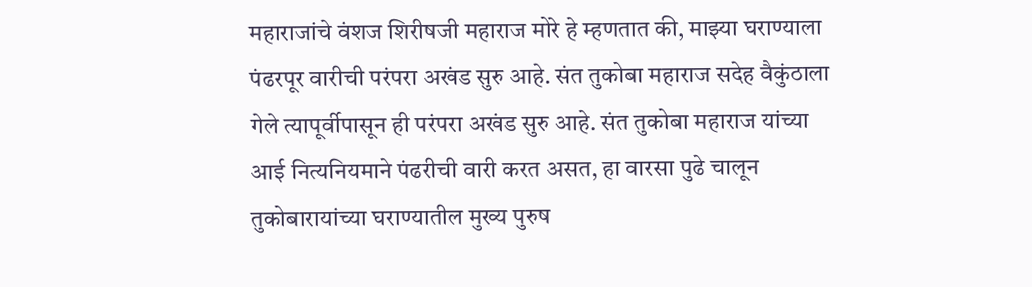महाराजांचे वंशज शिरीषजी महाराज मोरे हे म्हणतात की, माझ्या घराण्याला पंढरपूर वारीची परंपरा अखंड सुरु आहे. संत तुकोबा महाराज सदेह वैकुंठाला गेले त्यापूर्वीपासून ही परंपरा अखंड सुरु आहे. संत तुकोबा महाराज यांच्या आई नित्यनियमाने पंढरीची वारी करत असत, हा वारसा पुढे चालून तुकोबारायांच्या घराण्यातील मुख्य पुरुष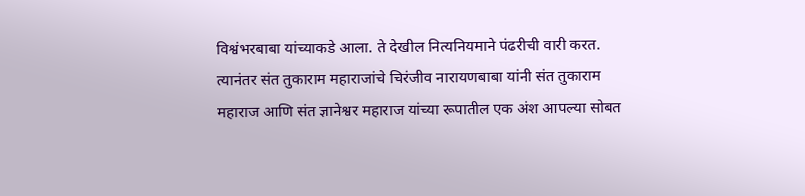विश्वंभरबाबा यांच्याकडे आला. ते देखील नित्यनियमाने पंढरीची वारी करत. त्यानंतर संत तुकाराम महाराजांचे चिरंजीव नारायणबाबा यांनी संत तुकाराम महाराज आणि संत ज्ञानेश्वर महाराज यांच्या रूपातील एक अंश आपल्या सोबत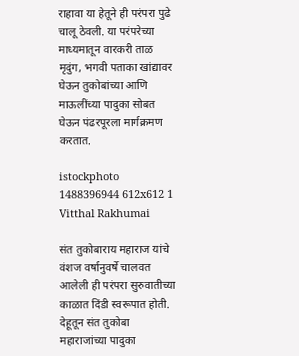राहावा या हेतूने ही परंपरा पुढे चालू ठेवली. या परंपरेच्या माध्यमातून वारकरी ताळ मृदुंग, भगवी पताका खांद्यावर घेऊन तुकोबांच्या आणि माऊलींच्या पादुका सोबत घेऊन पंढरपूरला मार्गक्रमण करतात.

istockphoto 1488396944 612x612 1
Vitthal Rakhumai

संत तुकोबाराय महाराज यांचे वंशज वर्षानुवर्षे चालवत आलेली ही परंपरा सुरुवातीच्या काळात दिंडी स्वरूपात होती. देहूतून संत तुकोबा महाराजांच्या पादुका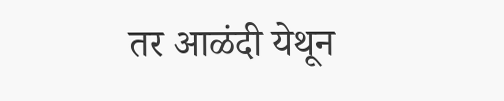तर आळंदी येथून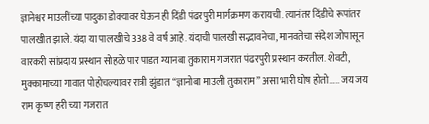ज्ञानेश्वर माउलींच्या पादुका डोक्यावर घेऊन ही दिंडी पंढरपुरी मार्गक्रमण करायची. त्यानंतर दिंडीचे रूपांतर पालखीत झाले. यंदा या पालखीचे 338 वे वर्ष आहे. यंदाची पालखी सद्भावनेचा, मानवतेचा संदेश जोपासून वारकरी सांप्रदाय प्रस्थान सोहळे पार पाडत ग्यानबा तुकाराम गजरात पंढरपुरी प्रस्थान करतील. शेवटी, मुक्कामाच्या गावात पोहोचल्यावर रात्री झुंडात “ज्ञानोबा माउली तुकाराम” असा भारी घोष होतो….. जय जय राम कृष्ण हरी च्या गजरात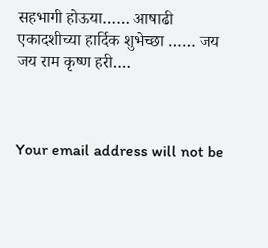सहभागी होऊया…… आषाढी एकादशीच्या हार्दिक शुभेच्छा …… जय जय राम कृष्ण हरी….



Your email address will not be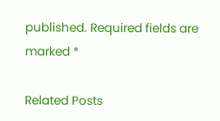published. Required fields are marked *

Related Posts